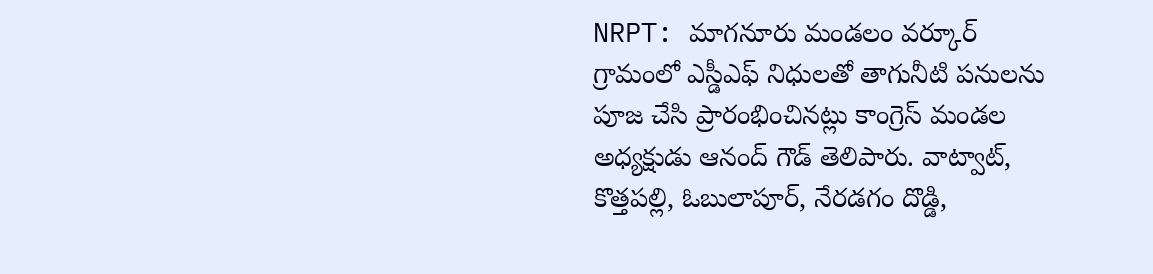NRPT: మాగనూరు మండలం వర్కూర్ గ్రామంలో ఎస్డీఎఫ్ నిధులతో తాగునీటి పనులను పూజ చేసి ప్రారంభించినట్లు కాంగ్రెస్ మండల అధ్యక్షుడు ఆనంద్ గౌడ్ తెలిపారు. వాట్వాట్, కొత్తపల్లి, ఓబులాపూర్, నేరడగం దొడ్డి,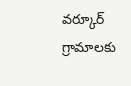వర్కూర్ గ్రామాలకు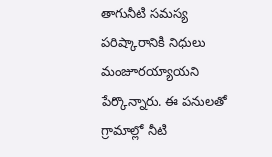తాగునీటి సమస్య పరిష్కారానికి నిధులు మంజూరయ్యాయని పేర్కొన్నారు. ఈ పనులతో గ్రామాల్లో నీటి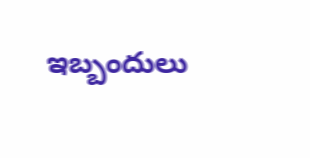ఇబ్బందులు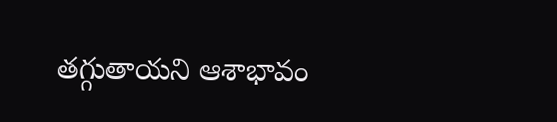తగ్గుతాయని ఆశాభావం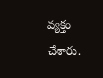వ్యక్తం చేశారు.